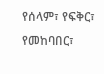የሰላም፣ የፍቅር፣ የመከባበር፣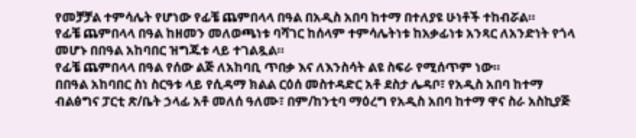የመቻቻል ተምሳሌት የሆነው የፊቼ ጨምበላላ በዓል በአዲስ አበባ ከተማ በተለያዩ ሁነቶች ተከብሯል።
የፊቼ ጨምበላላ በዓል ከዘመን መለወጫነቱ ባሻገር ከሰላም ተምሳሌትነቱ ከአቃፊነቱ አንጻር ለአንድነት የጎላ መሆኑ በበዓል አከባበር ዝግጁቱ ላይ ተገልጿል።
የፊቼ ጨምበላላ በዓል የሰው ልጅ ለአከባቢ ጥበቃ እና ለእንስሳት ልዩ ስፍራ የሚሰጥም ነው።
በበዓል አከባበር ስነ ስርዓቱ ላይ የሲዳማ ክልል ርዕሰ መስተዳድር አቶ ደስታ ሌዳቦ፣ የአዲስ አበባ ከተማ ብልፅግና ፓርቲ ጽ/ቤት ኃላፊ አቶ መለሰ ዓለሙ፣ በም/ከንቲባ ማዕረግ የአዲስ አበባ ከተማ ዋና ስራ አስኪያጅ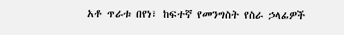አቶ ጥራቱ በየነ፣ ከፍተኛ የመንግስት የስራ ኃላፊዎች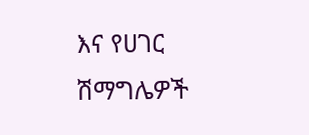እና የሀገር ሽማግሌዎች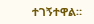ተገኝተዋል።